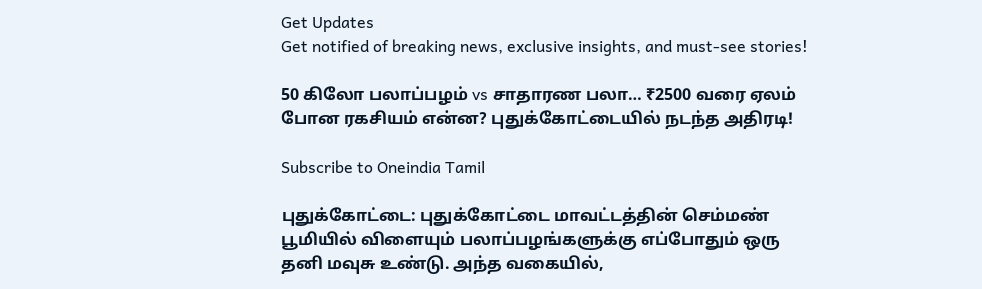Get Updates
Get notified of breaking news, exclusive insights, and must-see stories!

50 கிலோ பலாப்பழம் vs சாதாரண பலா… ₹2500 வரை ஏலம் போன ரகசியம் என்ன? புதுக்கோட்டையில் நடந்த அதிரடி!

Subscribe to Oneindia Tamil

புதுக்கோட்டை: புதுக்கோட்டை மாவட்டத்தின் செம்மண் பூமியில் விளையும் பலாப்பழங்களுக்கு எப்போதும் ஒரு தனி மவுசு உண்டு. அந்த வகையில்,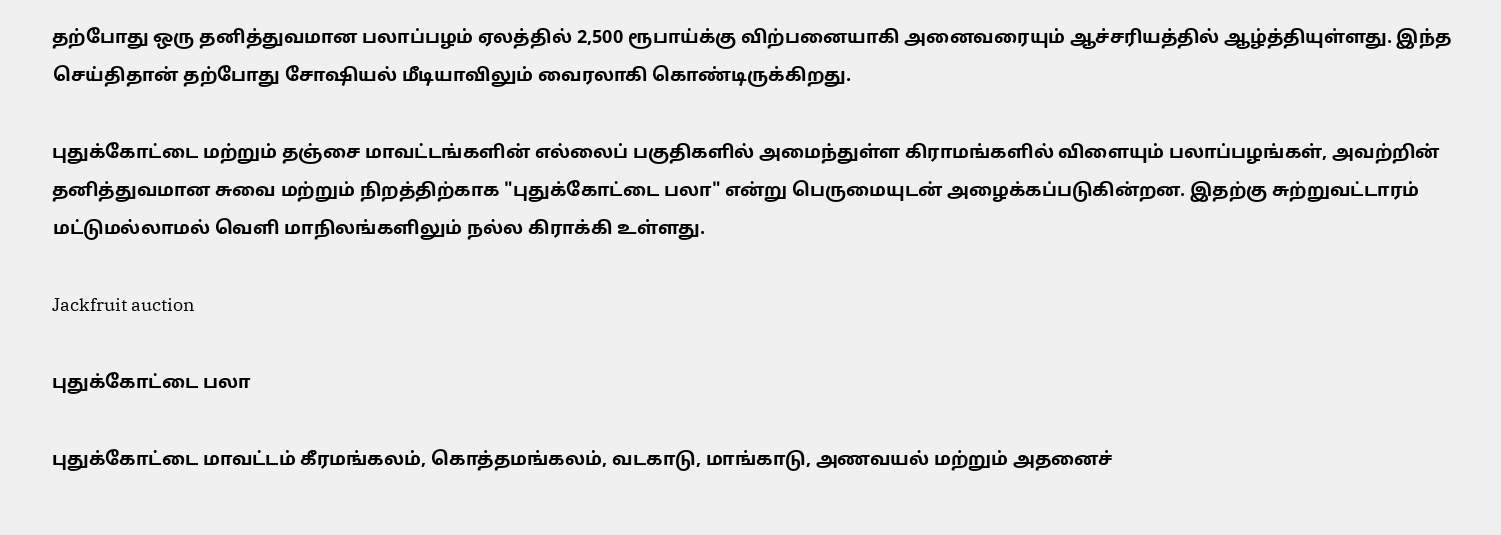தற்போது ஒரு தனித்துவமான பலாப்பழம் ஏலத்தில் 2,500 ரூபாய்க்கு விற்பனையாகி அனைவரையும் ஆச்சரியத்தில் ஆழ்த்தியுள்ளது. இந்த செய்திதான் தற்போது சோஷியல் மீடியாவிலும் வைரலாகி கொண்டிருக்கிறது.

புதுக்கோட்டை மற்றும் தஞ்சை மாவட்டங்களின் எல்லைப் பகுதிகளில் அமைந்துள்ள கிராமங்களில் விளையும் பலாப்பழங்கள், அவற்றின் தனித்துவமான சுவை மற்றும் நிறத்திற்காக "புதுக்கோட்டை பலா" என்று பெருமையுடன் அழைக்கப்படுகின்றன. இதற்கு சுற்றுவட்டாரம் மட்டுமல்லாமல் வெளி மாநிலங்களிலும் நல்ல கிராக்கி உள்ளது.

Jackfruit auction

புதுக்கோட்டை பலா

புதுக்கோட்டை மாவட்டம் கீரமங்கலம், கொத்தமங்கலம், வடகாடு, மாங்காடு, அணவயல் மற்றும் அதனைச்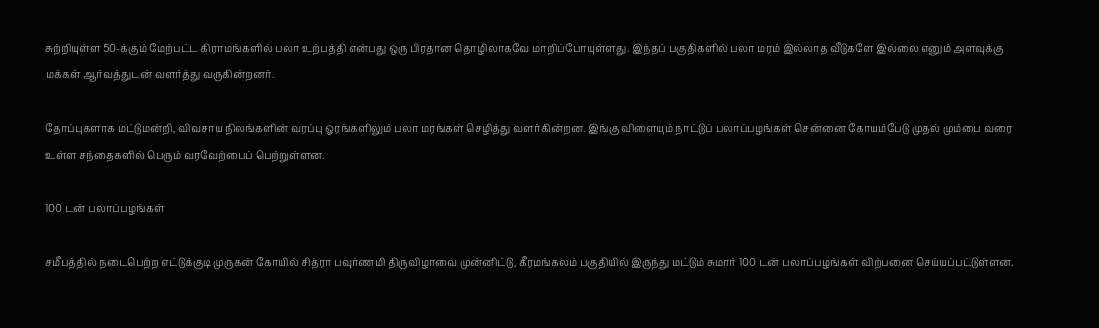சுற்றியுள்ள 50-க்கும் மேற்பட்ட கிராமங்களில் பலா உற்பத்தி என்பது ஒரு பிரதான தொழிலாகவே மாறிப்போயுள்ளது. இந்தப் பகுதிகளில் பலா மரம் இல்லாத வீடுகளே இல்லை எனும் அளவுக்கு மக்கள் ஆர்வத்துடன் வளர்த்து வருகின்றனர்.

தோப்புகளாக மட்டுமன்றி, விவசாய நிலங்களின் வரப்பு ஓரங்களிலும் பலா மரங்கள் செழித்து வளர்கின்றன. இங்கு விளையும் நாட்டுப் பலாப்பழங்கள் சென்னை கோயம்பேடு முதல் மும்பை வரை உள்ள சந்தைகளில் பெரும் வரவேற்பைப் பெற்றுள்ளன.

100 டன் பலாப்பழங்கள்

சமீபத்தில் நடைபெற்ற எட்டுக்குடி முருகன் கோயில் சித்ரா பவுர்ணமி திருவிழாவை முன்னிட்டு, கீரமங்கலம் பகுதியில் இருந்து மட்டும் சுமார் 100 டன் பலாப்பழங்கள் விற்பனை செய்யப்பட்டுள்ளன.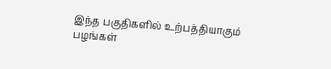இந்த பகுதிகளில் உற்பத்தியாகும் பழங்கள்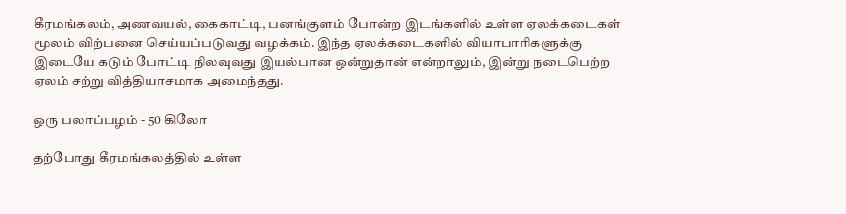கீரமங்கலம், அணவயல், கைகாட்டி, பனங்குளம் போன்ற இடங்களில் உள்ள ஏலக்கடைகள் மூலம் விற்பனை செய்யப்படுவது வழக்கம். இந்த ஏலக்கடைகளில் வியாபாரிகளுக்கு இடையே கடும் போட்டி நிலவுவது இயல்பான ஒன்றுதான் என்றாலும், இன்று நடைபெற்ற ஏலம் சற்று வித்தியாசமாக அமைந்தது.

ஒரு பலாப்பழம் - 50 கிலோ

தற்போது கீரமங்கலத்தில் உள்ள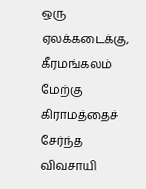ஒரு ஏலக்கடைக்கு, கீரமங்கலம் மேற்கு கிராமத்தைச் சேர்ந்த விவசாயி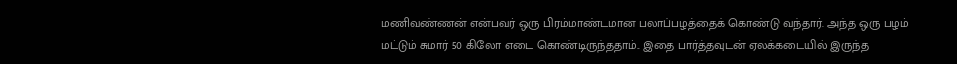மணிவண்ணன் என்பவர் ஒரு பிரம்மாண்டமான பலாப்பழத்தைக் கொண்டு வந்தார். அந்த ஒரு பழம் மட்டும் சுமார் 50 கிலோ எடை கொண்டிருந்ததாம்.. இதை பார்த்தவுடன் ஏலக்கடையில் இருந்த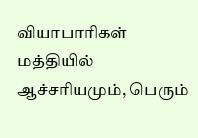வியாபாரிகள் மத்தியில் ஆச்சரியமும், பெரும்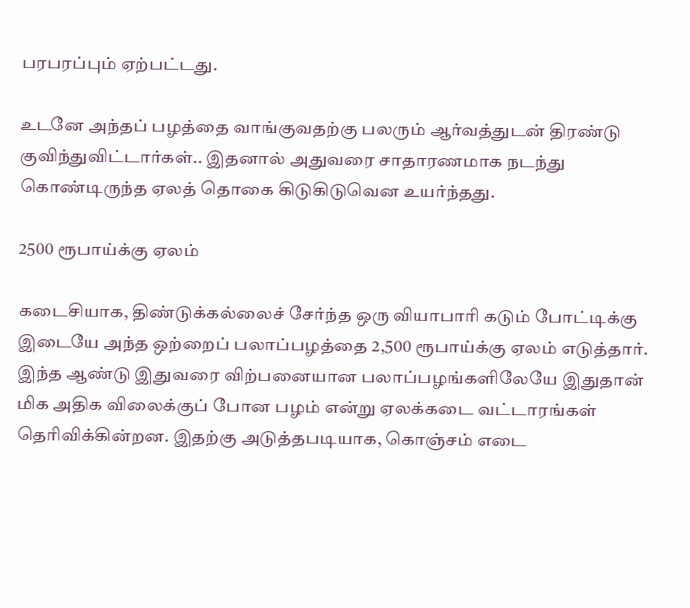பரபரப்பும் ஏற்பட்டது.

உடனே அந்தப் பழத்தை வாங்குவதற்கு பலரும் ஆர்வத்துடன் திரண்டு குவிந்துவிட்டார்கள்.. இதனால் அதுவரை சாதாரணமாக நடந்து கொண்டிருந்த ஏலத் தொகை கிடுகிடுவென உயர்ந்தது.

2500 ரூபாய்க்கு ஏலம்

கடைசியாக, திண்டுக்கல்லைச் சேர்ந்த ஒரு வியாபாரி கடும் போட்டிக்கு இடையே அந்த ஒற்றைப் பலாப்பழத்தை 2,500 ரூபாய்க்கு ஏலம் எடுத்தார். இந்த ஆண்டு இதுவரை விற்பனையான பலாப்பழங்களிலேயே இதுதான் மிக அதிக விலைக்குப் போன பழம் என்று ஏலக்கடை வட்டாரங்கள் தெரிவிக்கின்றன. இதற்கு அடுத்தபடியாக, கொஞ்சம் எடை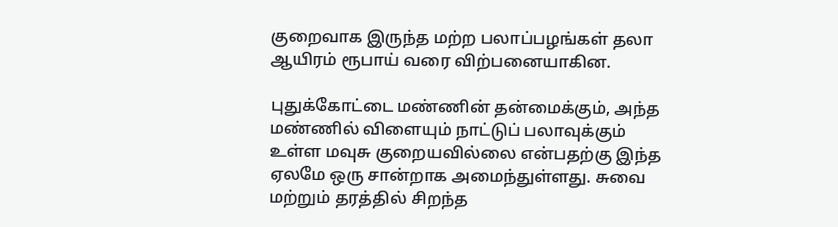குறைவாக இருந்த மற்ற பலாப்பழங்கள் தலா ஆயிரம் ரூபாய் வரை விற்பனையாகின.

புதுக்கோட்டை மண்ணின் தன்மைக்கும், அந்த மண்ணில் விளையும் நாட்டுப் பலாவுக்கும் உள்ள மவுசு குறையவில்லை என்பதற்கு இந்த ஏலமே ஒரு சான்றாக அமைந்துள்ளது. சுவை மற்றும் தரத்தில் சிறந்த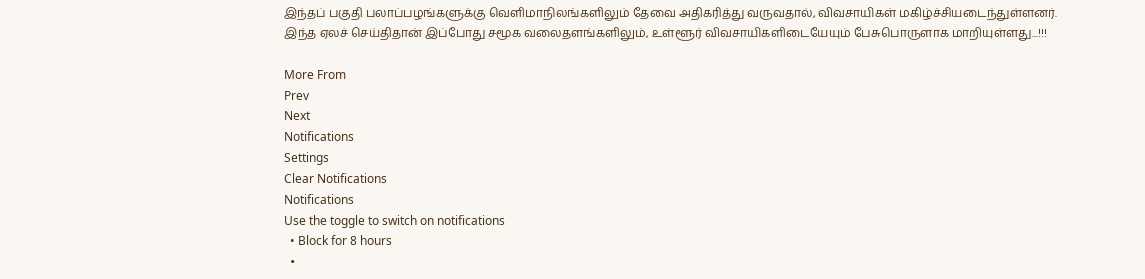இந்தப் பகுதி பலாப்பழங்களுக்கு வெளிமாநிலங்களிலும் தேவை அதிகரித்து வருவதால், விவசாயிகள் மகிழ்ச்சியடைந்துள்ளனர். இந்த ஏலச் செய்திதான் இப்போது சமூக வலைதளங்களிலும், உள்ளூர் விவசாயிகளிடையேயும் பேசுபொருளாக மாறியுள்ளது...!!!

More From
Prev
Next
Notifications
Settings
Clear Notifications
Notifications
Use the toggle to switch on notifications
  • Block for 8 hours
  •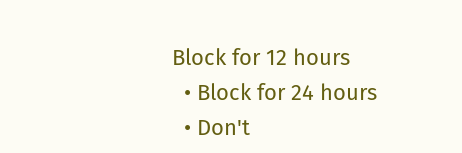Block for 12 hours
  • Block for 24 hours
  • Don't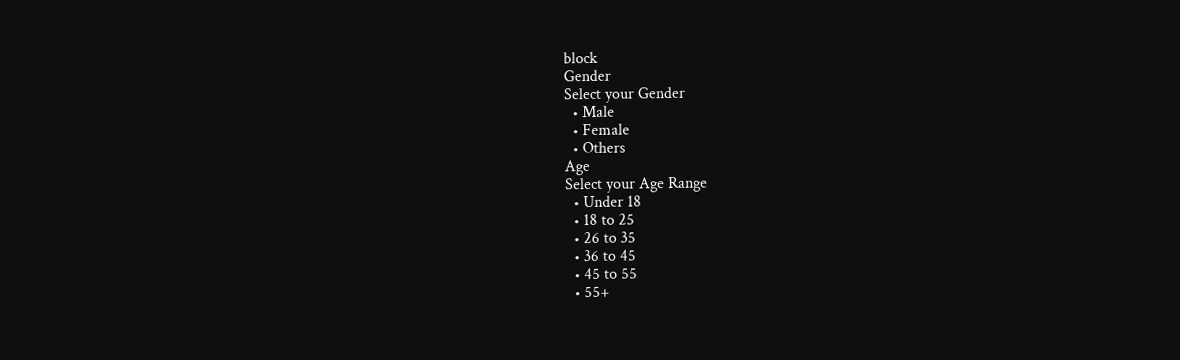block
Gender
Select your Gender
  • Male
  • Female
  • Others
Age
Select your Age Range
  • Under 18
  • 18 to 25
  • 26 to 35
  • 36 to 45
  • 45 to 55
  • 55+